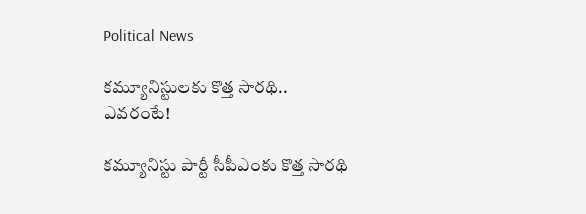Political News

క‌మ్యూనిస్టులకు కొత్త సార‌థి.. ఎవ‌రంటే!

క‌మ్యూనిస్టు పార్టీ సీపీఎంకు కొత్త సార‌థి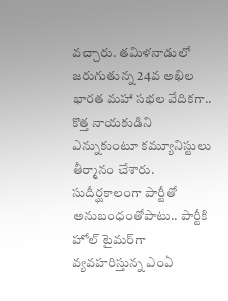వ‌చ్చారు. తమిళ‌నాడులో జ‌రుగుతున్న 24వ అఖిల భార‌త మ‌హా స‌భల వేదిక‌గా.. కొత్త నాయ‌కుడిని ఎన్నుకుంటూ క‌మ్యూనిస్టులు తీర్మానం చేశారు. సుదీర్ఘ‌కాలంగా పార్టీతో అనుబంధంతోపాటు.. పార్టీకి హోల్ టైమ‌ర్‌గా వ్య‌వ‌హ‌రిస్తున్న ఎంఏ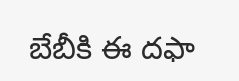బేబీకి ఈ ద‌ఫా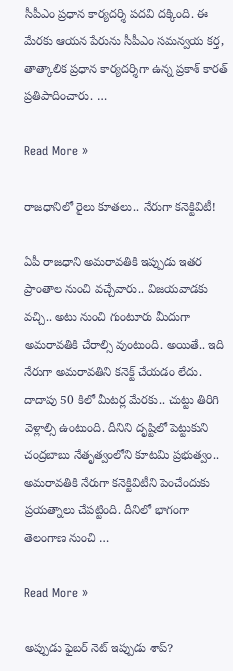సీపీఎం ప్ర‌ధాన కార్య‌ద‌ర్శి ప‌ద‌వి ద‌క్కింది. ఈ మేర‌కు ఆయ‌న పేరును సీపీఎం స‌మ‌న్వ‌య క‌ర్త‌, తాత్కాలిక ప్ర‌ధాన కార్య‌ద‌ర్శిగా ఉన్న ప్ర‌కాశ్ కార‌త్ ప్ర‌తిపాదించారు. …

Read More »

రాజ‌ధానిలో రైలు కూత‌లు.. నేరుగా క‌నెక్టివిటీ!

ఏపీ రాజ‌ధాని అమ‌రావ‌తికి ఇప్పుడు ఇత‌ర ప్రాంతాల నుంచి వ‌చ్చేవారు.. విజ‌య‌వాడ‌కు వ‌చ్చి.. అటు నుంచి గుంటూరు మీదుగా అమ‌రావ‌తికి చేరాల్సి వుంటుంది. అయితే.. ఇది నేరుగా అమ‌రావ‌తిని క‌నెక్ట్ చేయ‌డం లేదు. దాదాపు 50 కిలో మీట‌ర్ల మేర‌కు.. చుట్టు తిరిగి వెళ్లాల్సి ఉంటుంది. దీనిని దృష్టిలో పెట్టుకుని చంద్ర‌బాబు నేతృత్వంలోని కూట‌మి ప్ర‌భుత్వం.. అమ‌రావ‌తికి నేరుగా క‌నెక్టివిటీని పెంచేందుకు ప్ర‌య‌త్నాలు చేప‌ట్టింది. దీనిలో భాగంగా తెలంగాణ నుంచి …

Read More »

అప్పుడు ఫైబ‌ర్ నెట్ ఇప్పుడు శాప్‌?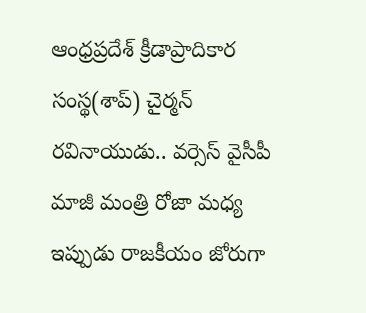ఆంధ్ర‌ప్ర‌దేశ్ క్రీడాప్రాదికార సంస్థ‌(శాప్‌) చైర్మ‌న్ ర‌వినాయుడు.. వ‌ర్సెస్ వైసీపీ మాజీ మంత్రి రోజా మ‌ధ్య ఇప్పుడు రాజ‌కీయం జోరుగా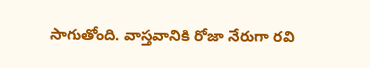సాగుతోంది. వాస్త‌వానికి రోజా నేరుగా ర‌వి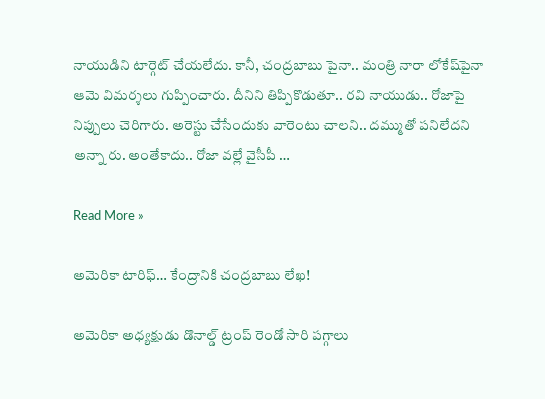నాయుడిని టార్గెట్ చేయ‌లేదు. కానీ, చంద్ర‌బాబు పైనా.. మంత్రి నారా లోకేష్‌పైనా ఆమె విమ‌ర్శ‌లు గుప్పించారు. దీనిని తిప్పికొడుతూ.. ర‌వి నాయుడు.. రోజాపై నిప్పులు చెరిగారు. అరెస్టు చేసేందుకు వారెంటు చాల‌ని.. ద‌మ్ముతో ప‌నిలేద‌ని అన్నా రు. అంతేకాదు.. రోజా వ‌ల్లే వైసీపీ …

Read More »

అమెరికా టారిఫ్‌… కేంద్రానికి చంద్ర‌బాబు లేఖ‌!

అమెరికా అధ్య‌క్షుడు డొనాల్డ్ ట్రంప్ రెండో సారి ప‌గ్గాలు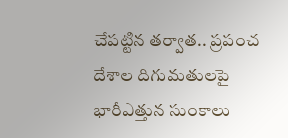చేప‌ట్టిన త‌ర్వాత‌.. ప్ర‌పంచ దేశాల దిగుమ‌తుల‌పై భారీఎత్తున సుంకాలు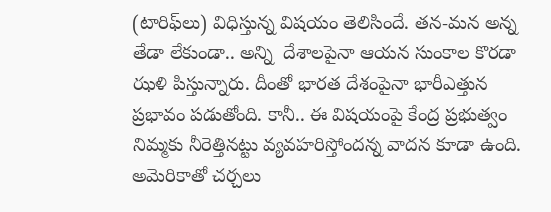(టారిఫ్‌లు) విధిస్తున్న విష‌యం తెలిసిందే. త‌న-మ‌న అన్న తేడా లేకుండా.. అన్ని  దేశాల‌పైనా ఆయ‌న సుంకాల కొర‌డా ఝ‌ళి పిస్తున్నారు. దీంతో భార‌త దేశంపైనా భారీఎత్తున ప్ర‌భావం ప‌డుతోంది. కానీ.. ఈ విష‌యంపై కేంద్ర ప్ర‌భుత్వం నిమ్మ‌కు నీరెత్తిన‌ట్టు వ్య‌వ‌హ‌రిస్తోంద‌న్న వాద‌న కూడా ఉంది. అమెరికాతో చ‌ర్చ‌లు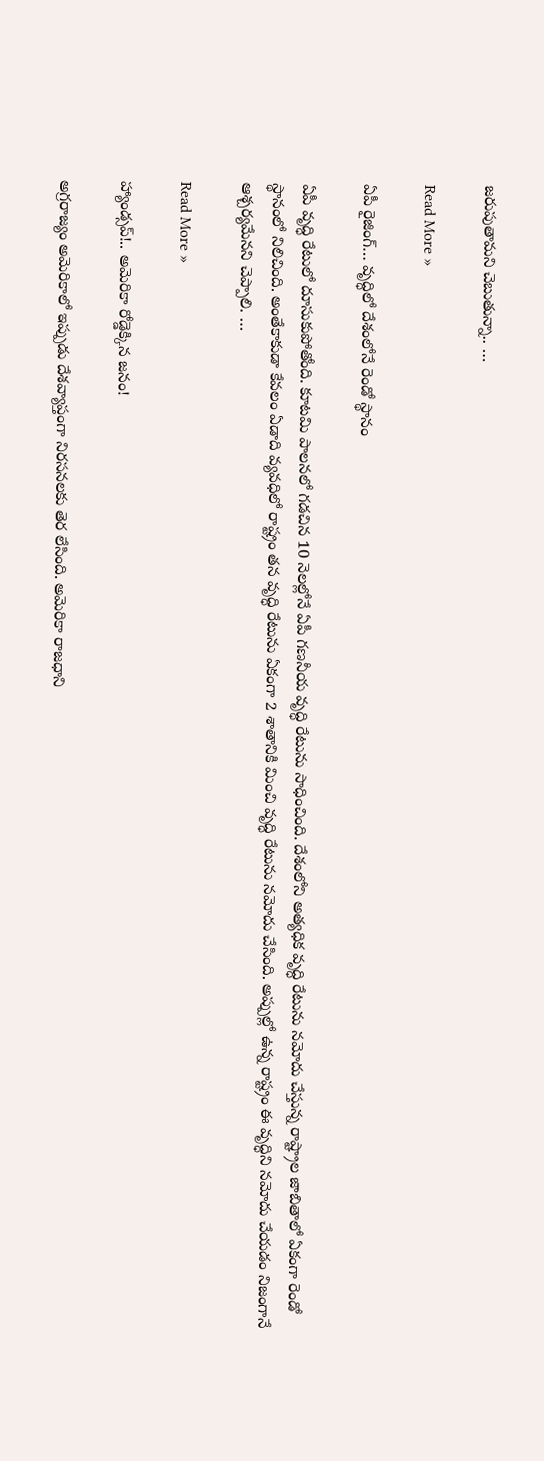జ‌రుపుతామ‌ని చెబుతున్నా.. …

Read More »

ఏపీ రైజింగ్… వృద్ధిలో దేశంలోనే రెండో స్థానం

ఏపీ వృద్ధి రేటులో దూసుకుపోతోంది. కూటమి పాలనలో గడచిన 10 నెలల్లోనే ఏపీ గణనీయ వృద్ధి రేటును సాధించింది. దేశంలోని అత్యధిక వృద్ధి రేటును నమోదు చేస్తున్న రాష్ట్రాల జాబితాలో ఏకంగా రెండో స్థానంలో నిలిచింది. అంతేకాకుడా కేవలం ఏడాది వ్యవధిలో రాష్ట్రం తన వృద్ధి రేటును ఏకంగా 2 శాతానికి మించి వృద్ధి రేటును నమోదు చేసింది. అప్పుల్లో ఉన్న రాష్ట్రం ఈ వృద్ధిని నమోదు చేయడం నిజంగానే ఆశ్చర్యమేనని చెప్పాలి. …

Read More »

హ్యాండ్సప్!.. అమెరికా రోడ్డెక్కిన జనం!

అగ్రరాజ్యం అమెరికాలో ఇప్పుడు దేశవ్యాప్తంగా నిరసనలకు తెర లేసింది. అమెరికా రాజధాని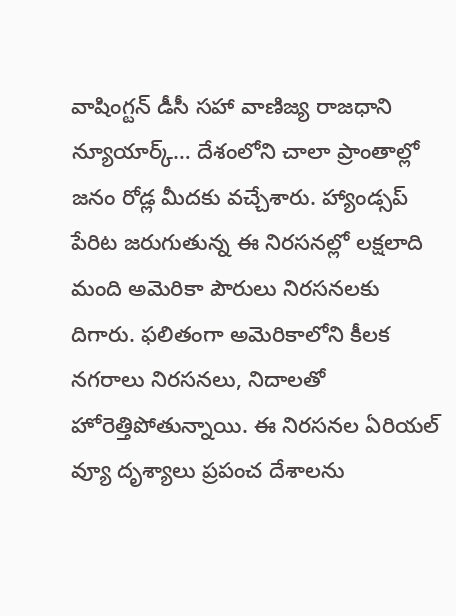వాషింగ్టన్ డీసీ సహా వాణిజ్య రాజధాని న్యూయార్క్… దేశంలోని చాలా ప్రాంతాల్లో జనం రోడ్ల మీదకు వచ్చేశారు. హ్యాండ్సప్ పేరిట జరుగుతున్న ఈ నిరసనల్లో లక్షలాది మంది అమెరికా పౌరులు నిరసనలకు దిగారు. ఫలితంగా అమెరికాలోని కీలక నగరాలు నిరసనలు, నిదాలతో హోరెత్తిపోతున్నాయి. ఈ నిరసనల ఏరియల్ వ్యూ దృశ్యాలు ప్రపంచ దేశాలను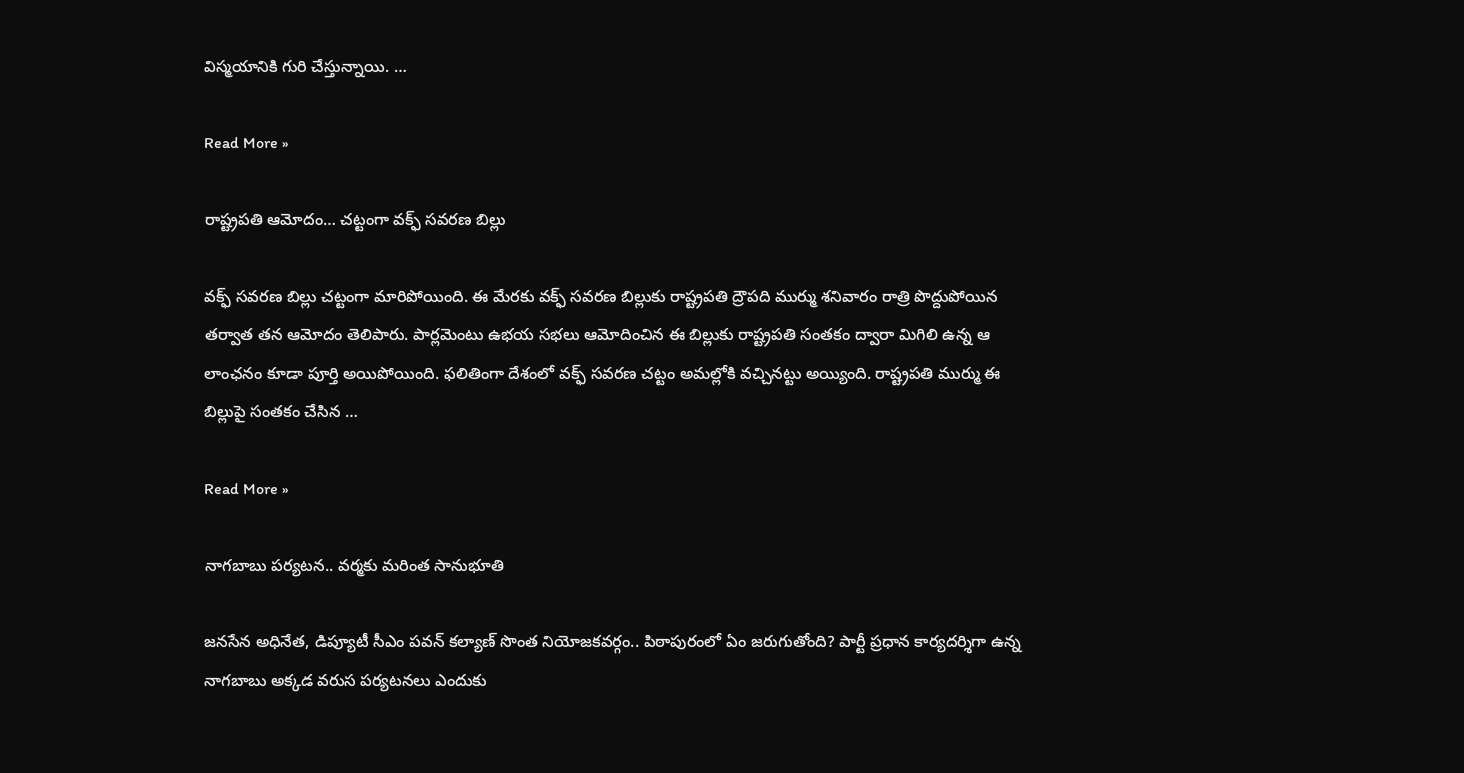విస్మయానికి గురి చేస్తున్నాయి. …

Read More »

రాష్ట్రపతి ఆమోదం… చట్టంగా వక్ఫ్ సవరణ బిల్లు

వక్ఫ్ సవరణ బిల్లు చట్టంగా మారిపోయింది. ఈ మేరకు వక్ఫ్ సవరణ బిల్లుకు రాష్ట్రపతి ద్రౌపది ముర్ము శనివారం రాత్రి పొద్దుపోయిన తర్వాత తన ఆమోదం తెలిపారు. పార్లమెంటు ఉభయ సభలు ఆమోదించిన ఈ బిల్లుకు రాష్ట్రపతి సంతకం ద్వారా మిగిలి ఉన్న ఆ లాంఛనం కూడా పూర్తి అయిపోయింది. ఫలితింగా దేశంలో వక్ఫ్ సవరణ చట్టం అమల్లోకి వచ్చినట్టు అయ్యింది. రాష్ట్రపతి ముర్ము ఈ బిల్లుపై సంతకం చేసిన …

Read More »

నాగ‌బాబు పర్యటన.. వ‌ర్మ‌కు మరింత సానుభూతి

జ‌న‌సేన అధినేత‌, డిప్యూటీ సీఎం ప‌వ‌న్ క‌ల్యాణ్ సొంత నియోజ‌క‌వ‌ర్గం.. పిఠాపురంలో ఏం జ‌రుగుతోంది? పార్టీ ప్ర‌ధాన కార్య‌ద‌ర్శిగా ఉన్న నాగ‌బాబు అక్క‌డ వ‌రుస ప‌ర్య‌ట‌న‌లు ఎందుకు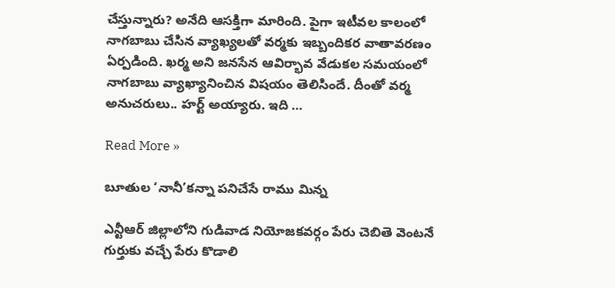చేస్తున్నారు? అనేది ఆస‌క్తిగా మారింది. పైగా ఇటీవ‌ల కాలంలో నాగ‌బాబు చేసిన వ్యాఖ్య‌ల‌తో వ‌ర్మ‌కు ఇబ్బందిక‌ర వాతావ‌ర‌ణం ఏర్ప‌డింది. ఖ‌ర్మ‌ అని జ‌న‌సేన ఆవిర్భావ వేడుక‌ల స‌మ‌యంలో నాగ‌బాబు వ్యాఖ్యానించిన విష‌యం తెలిసిందే. దీంతో వ‌ర్మ అనుచ‌రులు.. హ‌ర్ట్ అయ్యారు. ఇది …

Read More »

బూతుల ‘నానీ’కన్నా పనిచేసే రాము మిన్న

ఎన్టీఆర్ జిల్లాలోని గుడివాడ నియోజ‌క‌వ‌ర్గం పేరు చెబితె వెంట‌నే గుర్తుకు వ‌చ్చే పేరు కొడాలి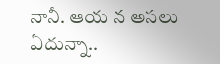నానీ. ఆయ న అస‌లు ఏదున్నా..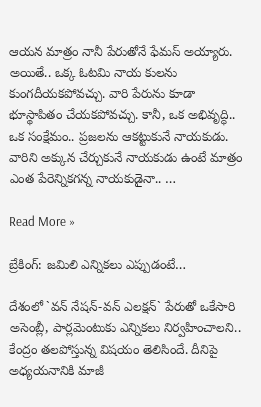ఆయ‌న మాత్రం నానీ పేరుతోనే ఫేమ‌స్ అయ్యారు. అయితే.. ఒక్క ఓట‌మి నాయ కుల‌ను కుంగ‌దీయ‌క‌పోవ‌చ్చు. వారి పేరును కూడా భూస్థాపితం చేయ‌క‌పోవ‌చ్చు. కానీ, ఒక అభివృద్ధి.. ఒక సంక్షేమం.. ప్ర‌జ‌ల‌ను ఆకట్టుకునే నాయ‌కుడు. వారిని అక్కున చేర్చుకునే నాయ‌కుడు ఉంటే మాత్రం ఎంత పేరెన్నిక‌గ‌న్న నాయ‌కుడైనా.. …

Read More »

బ్రేకింగ్: జ‌మిలి ఎన్నికలు ఎప్పుడంటే…

దేశంలో `వ‌న్ నేష‌న్-వ‌న్ ఎల‌క్ష‌న్` పేరుతో ఒకేసారి అసెంబ్లీ, పార్ల‌మెంటుకు ఎన్నిక‌లు నిర్వ‌హించాల‌ని.. కేంద్రం త‌ల‌పోస్తున్న విష‌యం తెలిసిందే. దీనిపై అధ్య‌య‌నానికి మాజీ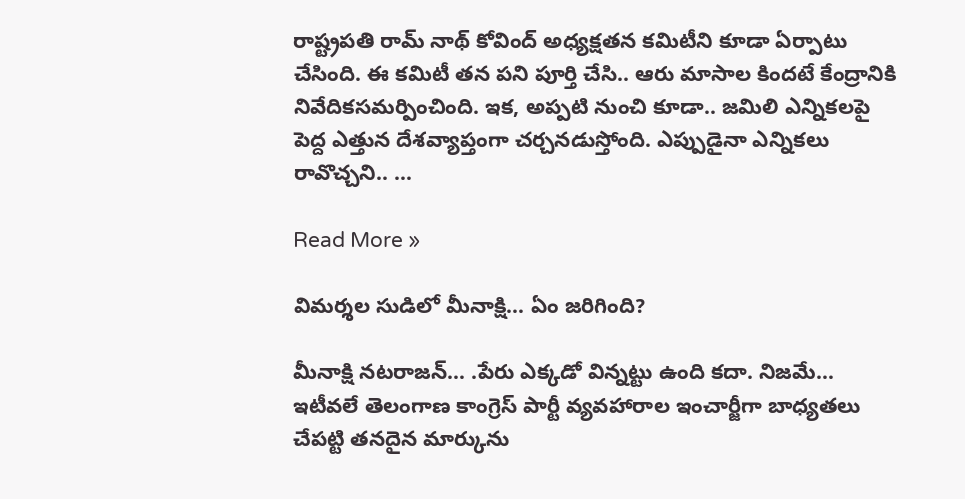రాష్ట్ర‌ప‌తి రామ్ నాథ్ కోవింద్ అధ్య‌క్ష‌త‌న క‌మిటీని కూడా ఏర్పాటు చేసింది. ఈ క‌మిటీ త‌న ప‌ని పూర్తి చేసి.. ఆరు మాసాల కింద‌టే కేంద్రానికి నివేదిక‌స‌మ‌ర్పించింది. ఇక, అప్ప‌టి నుంచి కూడా.. జ‌మిలి ఎన్నిక‌ల‌పై పెద్ద ఎత్తున దేశ‌వ్యాప్తంగా చ‌ర్చ‌నడుస్తోంది. ఎప్పుడైనా ఎన్నిక‌లు రావొచ్చ‌ని.. …

Read More »

విమర్శల సుడిలో మీనాక్షి… ఏం జరిగింది?

మీనాక్షి నటరాజన్… .పేరు ఎక్కడో విన్నట్టు ఉంది కదా. నిజమే… ఇటీవలే తెలంగాణ కాంగ్రెస్ పార్టీ వ్యవహారాల ఇంచార్జీగా బాధ్యతలు చేపట్టి తనదైన మార్కును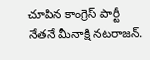చూపిన కాంగ్రెస్ పార్టీ నేతనే మీనాక్షి నటరాజన్.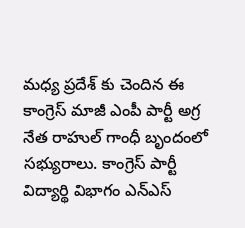మధ్య ప్రదేశ్ కు చెందిన ఈ కాంగ్రెస్ మాజీ ఎంపీ పార్టీ అగ్ర నేత రాహుల్ గాంధీ బృందంలో సభ్యురాలు. కాంగ్రెస్ పార్టీ విద్యార్థి విభాగం ఎన్ఎస్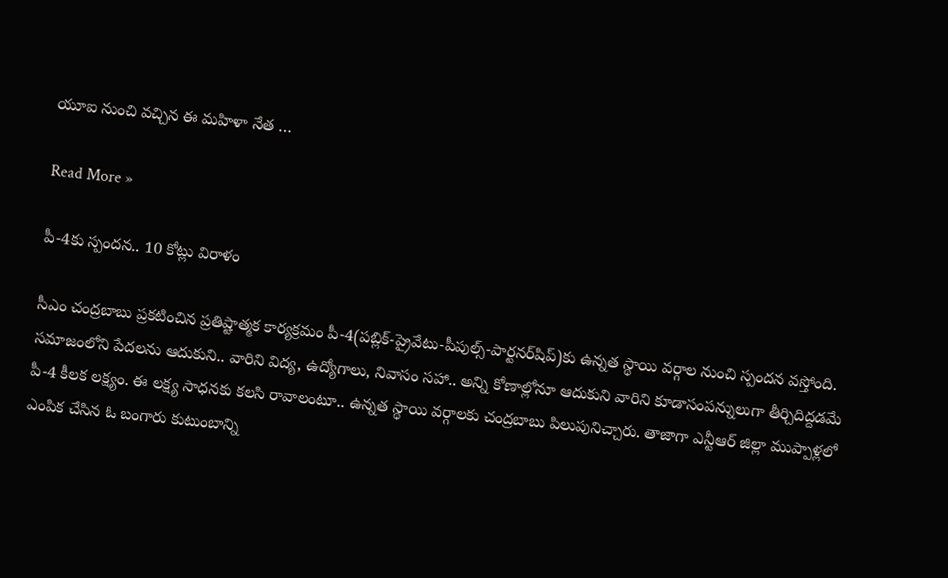యూఐ నుంచి వచ్చిన ఈ మహిళా నేత …

Read More »

పీ-4కు స్పంద‌న‌.. 10 కోట్లు విరాళం

సీఎం చంద్ర‌బాబు ప్ర‌క‌టించిన ప్ర‌తిష్టాత్మ‌క కార్య‌క్ర‌మం పీ-4(ప‌బ్లిక్‌-ప్రైవేటు-పీపుల్స్‌-పార్ట‌న‌ర్‌షిప్‌)కు ఉన్న‌త స్థాయి వ‌ర్గాల నుంచి స్పంద‌న వ‌స్తోంది. స‌మాజంలోని పేద‌ల‌ను ఆదుకుని.. వారిని విద్య‌, ఉద్యోగాలు, నివాసం స‌హా.. అన్ని కోణాల్లోనూ ఆదుకుని వారిని కూడాసంప‌న్నులుగా తీర్చిదిద్ద‌డ‌మే పీ-4 కీల‌క ల‌క్ష్యం. ఈ ల‌క్ష్య సాధ‌న‌కు క‌ల‌సి రావాలంటూ.. ఉన్న‌త స్థాయి వ‌ర్గాల‌కు చంద్ర‌బాబు పిలుపునిచ్చారు. తాజాగా ఎన్టీఆర్ జిల్లా ముప్పాళ్ల‌లో ఎంపిక చేసిన ఓ బంగారు కుటుంబాన్ని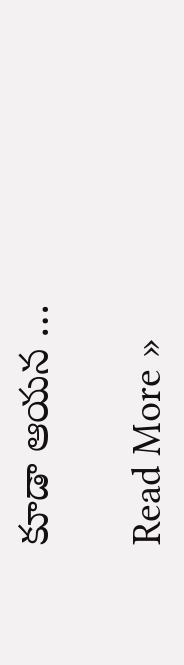కూడా ఆయ‌న …

Read More »